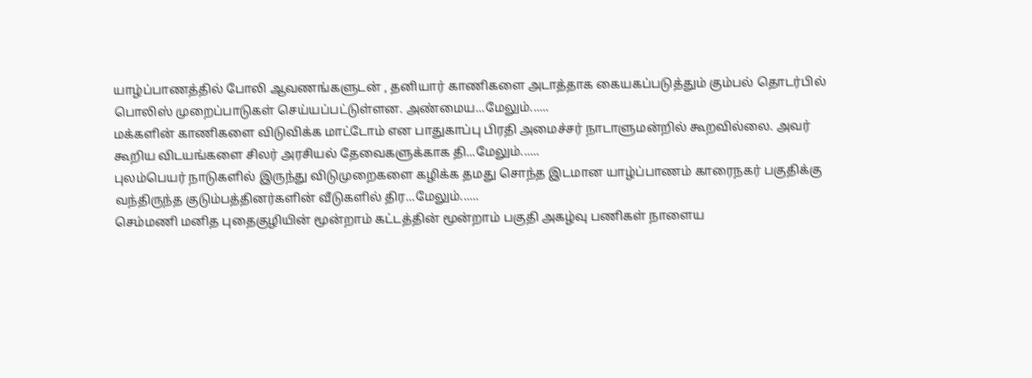யாழ்ப்பாணத்தில் போலி ஆவணங்களுடன் , தனியார் காணிகளை அடாத்தாக கையகப்படுத்தும் கும்பல் தொடர்பில் பொலிஸ் முறைப்பாடுகள் செய்யப்பட்டுள்ளன. அண்மைய...மேலும்......
மக்களின் காணிகளை விடுவிக்க மாட்டோம் என பாதுகாப்பு பிரதி அமைச்சர் நாடாளுமன்றில் கூறவில்லை. அவர் கூறிய விடயங்களை சிலர் அரசியல் தேவைகளுக்காக தி...மேலும்......
புலம்பெயர் நாடுகளில் இருந்து விடுமுறைகளை கழிக்க தமது சொந்த இடமான யாழ்ப்பாணம் காரைநகர் பகுதிக்கு வந்திருந்த குடும்பத்தினர்களின் வீடுகளில் திர...மேலும்......
செம்மணி மனித புதைகுழியின் மூன்றாம் கட்டத்தின் மூன்றாம் பகுதி அகழ்வு பணிகள் நாளைய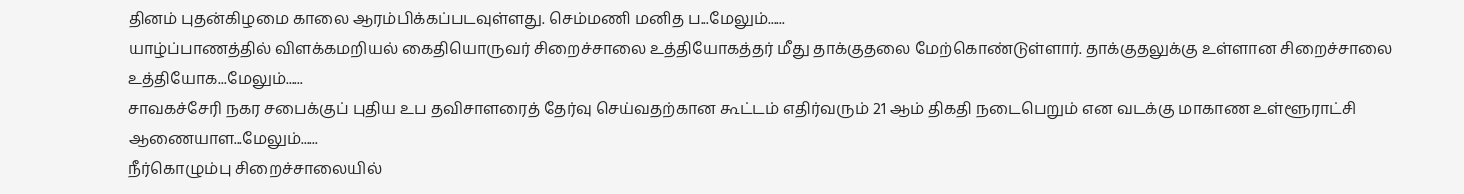தினம் புதன்கிழமை காலை ஆரம்பிக்கப்படவுள்ளது. செம்மணி மனித ப...மேலும்......
யாழ்ப்பாணத்தில் விளக்கமறியல் கைதியொருவர் சிறைச்சாலை உத்தியோகத்தர் மீது தாக்குதலை மேற்கொண்டுள்ளார். தாக்குதலுக்கு உள்ளான சிறைச்சாலை உத்தியோக...மேலும்......
சாவகச்சேரி நகர சபைக்குப் புதிய உப தவிசாளரைத் தேர்வு செய்வதற்கான கூட்டம் எதிர்வரும் 21 ஆம் திகதி நடைபெறும் என வடக்கு மாகாண உள்ளூராட்சி ஆணையாள...மேலும்......
நீர்கொழும்பு சிறைச்சாலையில்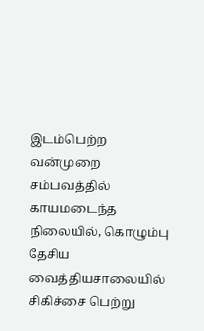இடம்பெற்ற வன்முறை சம்பவத்தில் காயமடைந்த நிலையில், கொழும்பு தேசிய வைத்தியசாலையில் சிகிச்சை பெற்று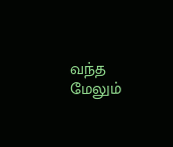வந்த மேலும்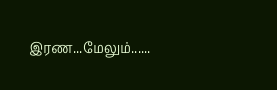இரண...மேலும்......